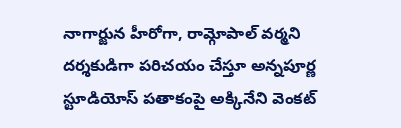నాగార్జున హీరోగా, రామ్గోపాల్ వర్మని దర్శకుడిగా పరిచయం చేస్తూ అన్నపూర్ణ స్టూడియోస్ పతాకంపై అక్కినేని వెంకట్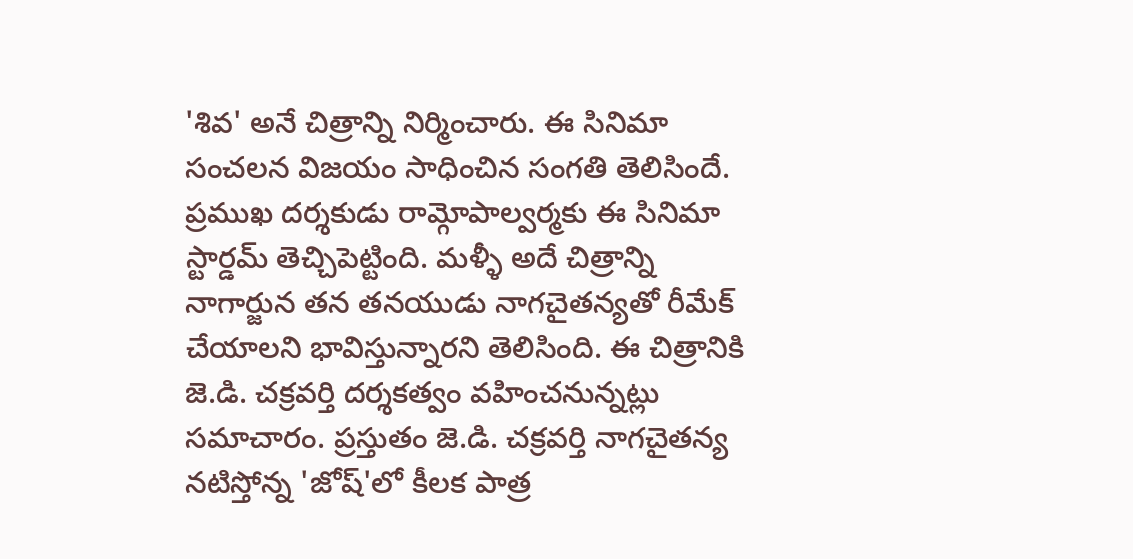'శివ' అనే చిత్రాన్ని నిర్మించారు. ఈ సినిమా సంచలన విజయం సాధించిన సంగతి తెలిసిందే. ప్రముఖ దర్శకుడు రామ్గోపాల్వర్మకు ఈ సినిమా స్టార్డమ్ తెచ్చిపెట్టింది. మళ్ళీ అదే చిత్రాన్ని నాగార్జున తన తనయుడు నాగచైతన్యతో రీమేక్ చేయాలని భావిస్తున్నారని తెలిసింది. ఈ చిత్రానికి జె.డి. చక్రవర్తి దర్శకత్వం వహించనున్నట్లు సమాచారం. ప్రస్తుతం జె.డి. చక్రవర్తి నాగచైతన్య నటిస్తోన్న 'జోష్'లో కీలక పాత్ర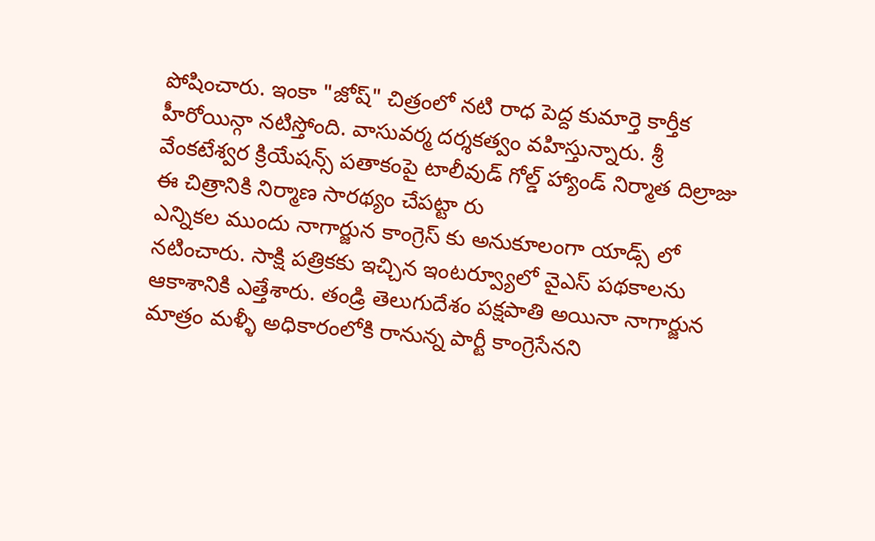పోషించారు. ఇంకా "జోష్" చిత్రంలో నటి రాధ పెద్ద కుమార్తె కార్తీక హీరోయిన్గా నటిస్తోంది. వాసువర్మ దర్శకత్వం వహిస్తున్నారు. శ్రీ వేంకటేశ్వర క్రియేషన్స్ పతాకంపై టాలీవుడ్ గోల్డ్ హ్యాండ్ నిర్మాత దిల్రాజు ఈ చిత్రానికి నిర్మాణ సారథ్యం చేపట్టా రు
ఎన్నికల ముందు నాగార్జున కాంగ్రెస్ కు అనుకూలంగా యాడ్స్ లో నటించారు. సాక్షి పత్రికకు ఇచ్చిన ఇంటర్వ్యూలో వైఎస్ పథకాలను ఆకాశానికి ఎత్తేశారు. తండ్రి తెలుగుదేశం పక్షపాతి అయినా నాగార్జున మాత్రం మళ్ళీ అధికారంలోకి రానున్న పార్టీ కాంగ్రెసేనని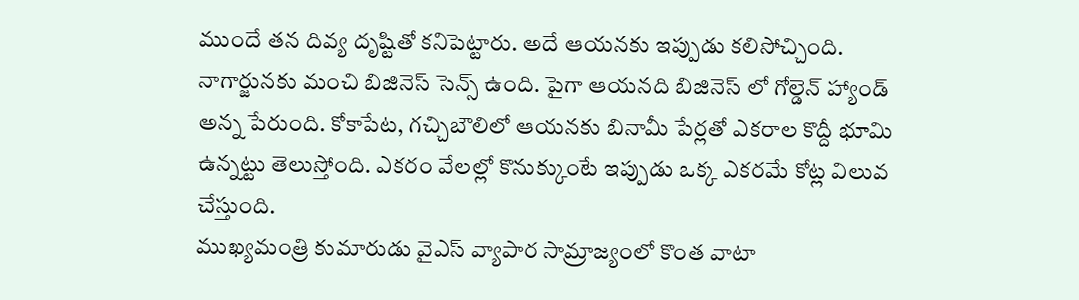ముందే తన దివ్య దృష్టితో కనిపెట్టారు. అదే ఆయనకు ఇప్పుడు కలిసోచ్చింది. నాగార్జునకు మంచి బిజినెస్ సెన్స్ ఉంది. పైగా ఆయనది బిజినెస్ లో గోల్డెన్ హ్యాండ్ అన్న పేరుంది. కోకాపేట, గచ్చిబౌలిలో ఆయనకు బినామీ పేర్లతో ఎకరాల కొద్దీ భూమి ఉన్నట్టు తెలుస్తోంది. ఎకరం వేలల్లో కొనుక్కుంటే ఇప్పుడు ఒక్క ఎకరమే కోట్ల విలువ చేస్తుంది.
ముఖ్యమంత్రి కుమారుడు వైఎస్ వ్యాపార సామ్రాజ్యంలో కొంత వాటా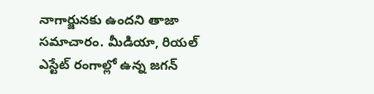నాగార్జునకు ఉందని తాజా సమాచారం. మీడియా, రియల్ ఎస్టేట్ రంగాల్లో ఉన్న జగన్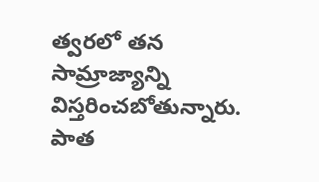త్వరలో తన సామ్రాజ్యాన్ని విస్తరించబోతున్నారు. పాత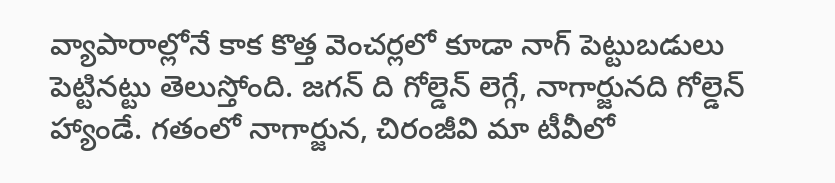వ్యాపారాల్లోనే కాక కొత్త వెంచర్లలో కూడా నాగ్ పెట్టుబడులు పెట్టినట్టు తెలుస్తోంది. జగన్ ది గోల్డెన్ లెగ్గే, నాగార్జునది గోల్డెన్ హ్యాండే. గతంలో నాగార్జున, చిరంజీవి మా టీవీలో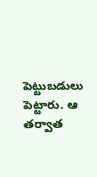పెట్టుబడులు పెట్టారు. ఆ తర్వాత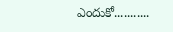ఎందుకో...........